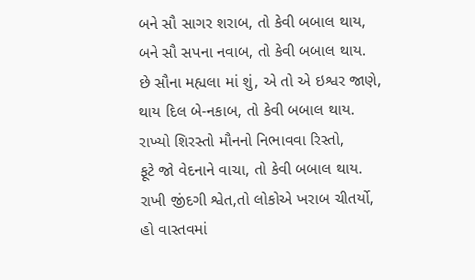બને સૌ સાગર શરાબ, તો કેવી બબાલ થાય,
બને સૌ સપના નવાબ, તો કેવી બબાલ થાય.
છે સૌના મહ્યલા માં શું, એ તો એ ઇશ્વર જાણે,
થાય દિલ બે-નકાબ, તો કેવી બબાલ થાય.
રાખ્યો શિરસ્તો મૌનનો નિભાવવા રિસ્તો,
ફૂટે જો વેદનાને વાચા, તો કેવી બબાલ થાય.
રાખી જીંદગી શ્વેત,તો લોકોએ ખરાબ ચીતર્યો,
હો વાસ્તવમાં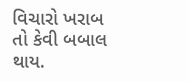વિચારો ખરાબ તો કેવી બબાલ થાય.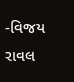-વિજય રાવલ